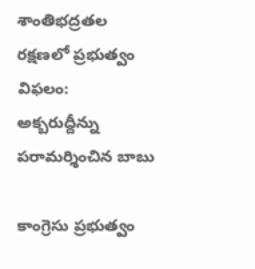శాంతిభద్రతల రక్షణలో ప్రభుత్వం విఫలం: అక్బరుద్దీన్ను పరామర్శించిన బాబు

కాంగ్రెసు ప్రభుత్వం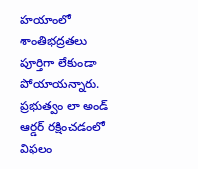హయాంలో శాంతిభద్రతలు పూర్తిగా లేకుండా పోయాయన్నారు. ప్రభుత్వం లా అండ్ ఆర్డర్ రక్షించడంలో విఫలం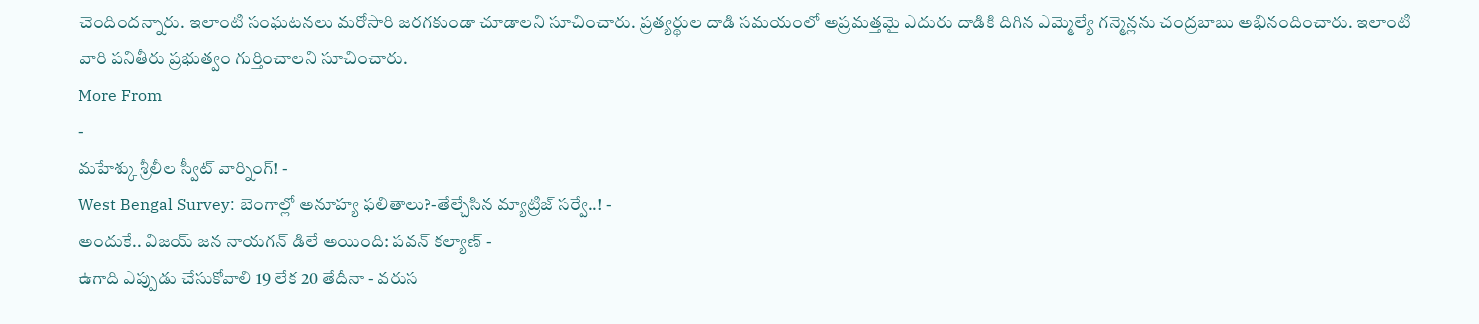చెందిందన్నారు. ఇలాంటి సంఘటనలు మరోసారి జరగకుండా చూడాలని సూచించారు. ప్రత్యర్థుల దాడి సమయంలో అప్రమత్తమై ఎదురు దాడికి దిగిన ఎమ్మెల్యే గన్మెన్లను చంద్రబాబు అభినందించారు. ఇలాంటి వారి పనితీరు ప్రభుత్వం గుర్తించాలని సూచించారు.
More From
-
మహేశ్కు శ్రీలీల స్వీట్ వార్నింగ్! -
West Bengal Survey: బెంగాల్లో అనూహ్య ఫలితాలు?-తేల్చేసిన మ్యాట్రిజ్ సర్వే..! -
అందుకే.. విజయ్ జన నాయగన్ డిలే అయింది: పవన్ కల్యాణ్ -
ఉగాది ఎప్పుడు చేసుకోవాలి 19 లేక 20 తేదీనా - వరుస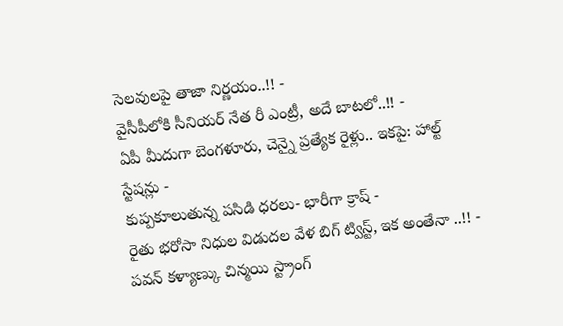సెలవులపై తాజా నిర్ణయం..!! -
వైసీపీలోకి సీనియర్ నేత రీ ఎంట్రీ, అదే బాటలో..!! -
ఏపీ మీదుగా బెంగళూరు, చెన్నై ప్రత్యేక రైళ్లు.. ఇకపై: హాల్ట్ స్టేషన్లు -
కుప్పకూలుతున్న పసిడి ధరలు- భారీగా క్రాష్ -
రైతు భరోసా నిధుల విడుదల వేళ బిగ్ ట్విస్ట్, ఇక అంతేనా ..!! -
పవన్ కళ్యాణ్కు చిన్మయి స్ట్రాంగ్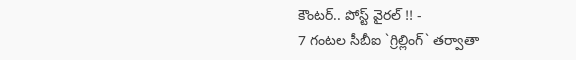కౌంటర్.. పోస్ట్ వైరల్ !! -
7 గంటల సీబీఐ `గ్రిల్లింగ్` తర్వాతా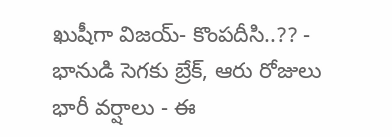ఖుషీగా విజయ్- కొంపదీసి..?? -
భానుడి సెగకు బ్రేక్, ఆరు రోజులు భారీ వర్షాలు - ఈ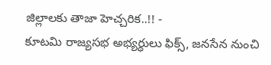జిల్లాలకు తాజా హెచ్చరిక..!! -
కూటమి రాజ్యసభ అభ్యర్ధులు ఫిక్స్, జనసేన నుంచి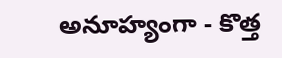అనూహ్యంగా - కొత్త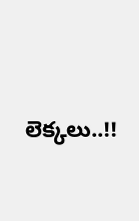లెక్కలు..!!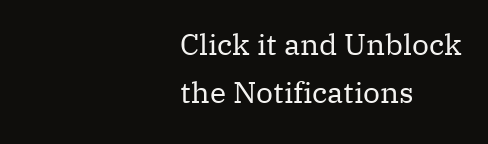Click it and Unblock the Notifications